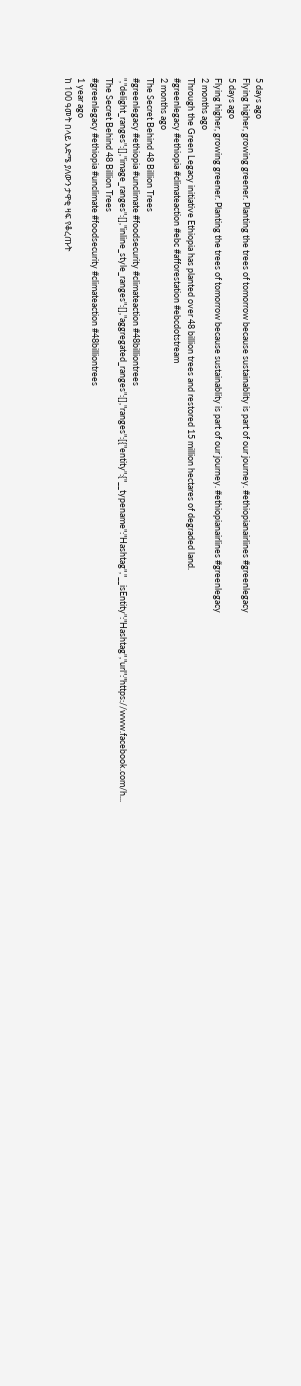5 days ago
Flying higher, growing greener. Planting the trees of tomorrow because sustainablity is part of our journey. #ethiopianairlines #greenlegacy
5 days ago
Flying higher, growing greener. Planting the trees of tomorrow because sustainablity is part of our journey. #ethiopianairlines #greenlegacy
2 months ago
Through the Green Legacy initiative Ethiopia has planted over 48 billion trees and restored 15 million hectares of degraded land.
#greenlegacy #ethiopia #climateaction #ebc #afforestation #ebcdotstream
2 months ago
The Secret Behind 48 Billion Trees
#greenlegacy #ethiopia #unclimate #foodsecurity #climateaction #48billiontrees ","delight_ranges":[],"image_ranges":[],"inline_style_ranges":[],"aggregated_ranges":[],"ranges":[{"entity":{"__typename":"Hashtag","__isEntity":"Hashtag","url":"https://www.facebook.com/h...
The Secret Behind 48 Billion Trees
#greenlegacy #ethiopia #unclimate #foodsecurity #climateaction #48billiontrees
1 year ago
ከ 100 ዓመት በላይ እድሜ ያለውን ታዋቂ ዛፍ የቆረጡት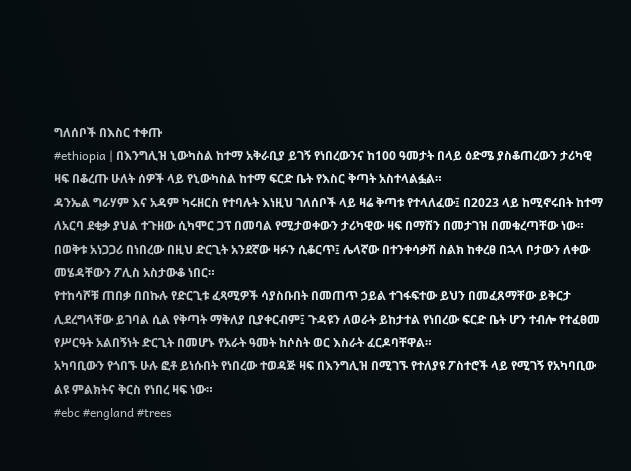ግለሰቦች በእስር ተቀጡ
#ethiopia | በእንግሊዝ ኒውካስል ከተማ አቅራቢያ ይገኝ የነበረውንና ከ100 ዓመታት በላይ ዕድሜ ያስቆጠረውን ታሪካዊ ዛፍ በቆረጡ ሁለት ሰዎች ላይ የኒውካስል ከተማ ፍርድ ቤት የእስር ቅጣት አስተላልፏል።
ዳንኤል ግራሃም እና አዳም ካሩዘርስ የተባሉት እነዚህ ገለሰቦች ላይ ዛሬ ቅጣቱ የተላለፈው፤ በ2023 ላይ ከሚኖሩበት ከተማ ለአርባ ደቂቃ ያህል ተጉዘው ሲካሞር ጋፕ በመባል የሚታወቀውን ታሪካዊው ዛፍ በማሽን በመታገዝ በመቁረጣቸው ነው።
በወቅቱ አነጋጋሪ በነበረው በዚህ ድርጊት አንደኛው ዛፉን ሲቆርጥ፤ ሌላኛው በተንቀሳቃሽ ስልክ ከቀረፀ በኋላ ቦታውን ለቀው መሄዳቸውን ፖሊስ አስታውቆ ነበር።
የተከሳሾቹ ጠበቃ በበኩሉ የድርጊቱ ፈጻሚዎች ሳያስቡበት በመጠጥ ኃይል ተገፋፍተው ይህን በመፈጸማቸው ይቅርታ ሊደረግላቸው ይገባል ሲል የቅጣት ማቅለያ ቢያቀርብም፤ ጉዳዩን ለወራት ይከታተል የነበረው ፍርድ ቤት ሆን ተብሎ የተፈፀመ የሥርዓት አልበኝነት ድርጊት በመሆኑ የአራት ዓመት ከሶስት ወር እስራት ፈርዶባቸዋል።
አካባቢውን የጎበኙ ሁሉ ፎቶ ይነሱበት የነበረው ተወዳጅ ዛፍ በእንግሊዝ በሚገኙ የተለያዩ ፖስተሮች ላይ የሚገኝ የአካባቢው ልዩ ምልክትና ቅርስ የነበረ ዛፍ ነው።
#ebc #england #trees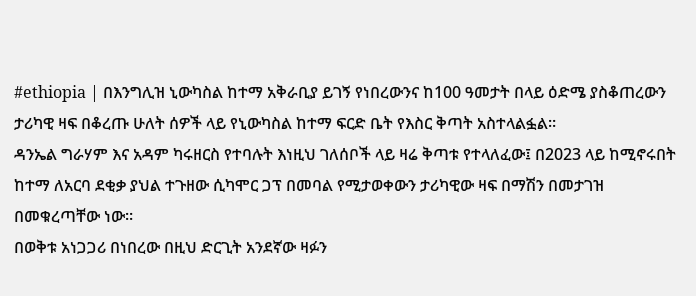#ethiopia | በእንግሊዝ ኒውካስል ከተማ አቅራቢያ ይገኝ የነበረውንና ከ100 ዓመታት በላይ ዕድሜ ያስቆጠረውን ታሪካዊ ዛፍ በቆረጡ ሁለት ሰዎች ላይ የኒውካስል ከተማ ፍርድ ቤት የእስር ቅጣት አስተላልፏል።
ዳንኤል ግራሃም እና አዳም ካሩዘርስ የተባሉት እነዚህ ገለሰቦች ላይ ዛሬ ቅጣቱ የተላለፈው፤ በ2023 ላይ ከሚኖሩበት ከተማ ለአርባ ደቂቃ ያህል ተጉዘው ሲካሞር ጋፕ በመባል የሚታወቀውን ታሪካዊው ዛፍ በማሽን በመታገዝ በመቁረጣቸው ነው።
በወቅቱ አነጋጋሪ በነበረው በዚህ ድርጊት አንደኛው ዛፉን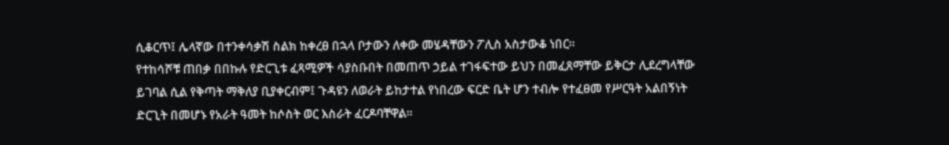ሲቆርጥ፤ ሌላኛው በተንቀሳቃሽ ስልክ ከቀረፀ በኋላ ቦታውን ለቀው መሄዳቸውን ፖሊስ አስታውቆ ነበር።
የተከሳሾቹ ጠበቃ በበኩሉ የድርጊቱ ፈጻሚዎች ሳያስቡበት በመጠጥ ኃይል ተገፋፍተው ይህን በመፈጸማቸው ይቅርታ ሊደረግላቸው ይገባል ሲል የቅጣት ማቅለያ ቢያቀርብም፤ ጉዳዩን ለወራት ይከታተል የነበረው ፍርድ ቤት ሆን ተብሎ የተፈፀመ የሥርዓት አልበኝነት ድርጊት በመሆኑ የአራት ዓመት ከሶስት ወር እስራት ፈርዶባቸዋል።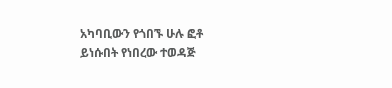አካባቢውን የጎበኙ ሁሉ ፎቶ ይነሱበት የነበረው ተወዳጅ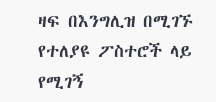ዛፍ በእንግሊዝ በሚገኙ የተለያዩ ፖስተሮች ላይ የሚገኝ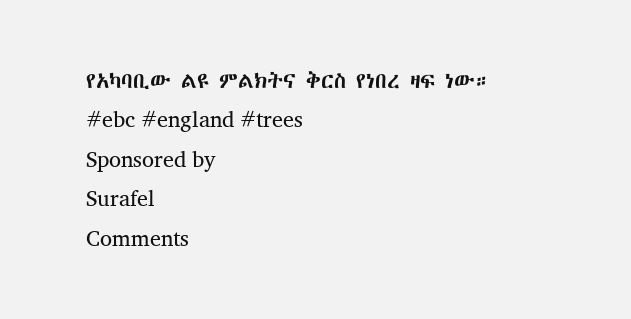የአካባቢው ልዩ ምልክትና ቅርስ የነበረ ዛፍ ነው።
#ebc #england #trees
Sponsored by
Surafel
Comments